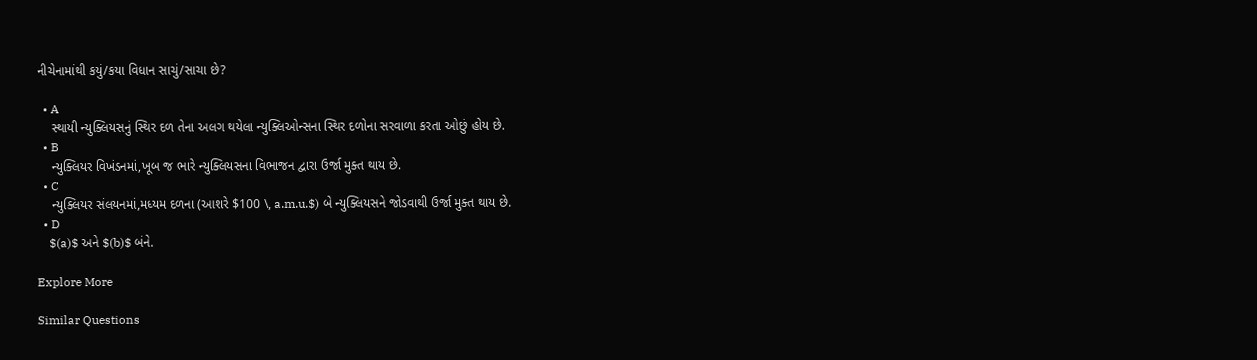નીચેનામાંથી કયું/કયા વિધાન સાચું/સાચા છે?

  • A
    સ્થાયી ન્યુક્લિયસનું સ્થિર દળ તેના અલગ થયેલા ન્યુક્લિઓન્સના સ્થિર દળોના સરવાળા કરતા ઓછું હોય છે.
  • B
    ન્યુક્લિયર વિખંડનમાં,ખૂબ જ ભારે ન્યુક્લિયસના વિભાજન દ્વારા ઉર્જા મુક્ત થાય છે.
  • C
    ન્યુક્લિયર સંલયનમાં,મધ્યમ દળના (આશરે $100 \, a.m.u.$) બે ન્યુક્લિયસને જોડવાથી ઉર્જા મુક્ત થાય છે.
  • D
    $(a)$ અને $(b)$ બંને.

Explore More

Similar Questions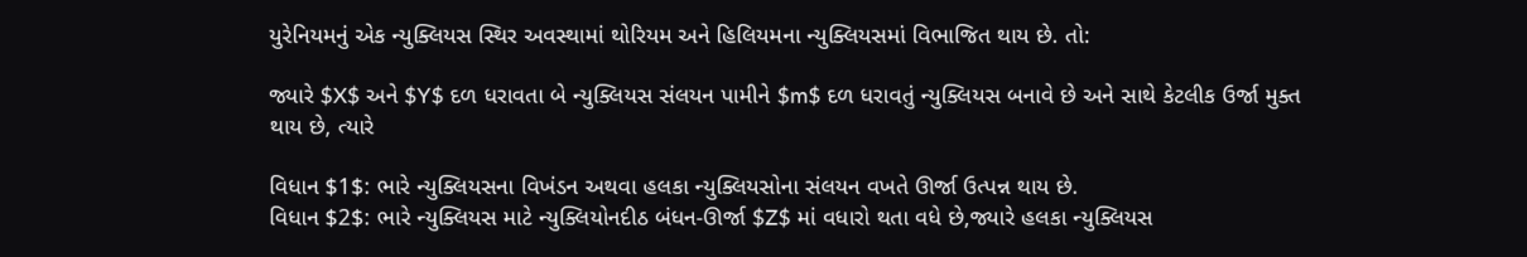યુરેનિયમનું એક ન્યુક્લિયસ સ્થિર અવસ્થામાં થોરિયમ અને હિલિયમના ન્યુક્લિયસમાં વિભાજિત થાય છે. તો:

જ્યારે $X$ અને $Y$ દળ ધરાવતા બે ન્યુક્લિયસ સંલયન પામીને $m$ દળ ધરાવતું ન્યુક્લિયસ બનાવે છે અને સાથે કેટલીક ઉર્જા મુક્ત થાય છે, ત્યારે

વિધાન $1$: ભારે ન્યુક્લિયસના વિખંડન અથવા હલકા ન્યુક્લિયસોના સંલયન વખતે ઊર્જા ઉત્પન્ન થાય છે.
વિધાન $2$: ભારે ન્યુક્લિયસ માટે ન્યુક્લિયોનદીઠ બંધન-ઊર્જા $Z$ માં વધારો થતા વધે છે,જ્યારે હલકા ન્યુક્લિયસ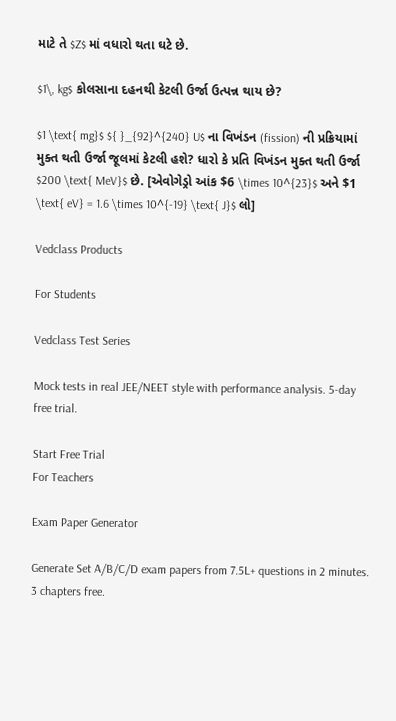માટે તે $Z$ માં વધારો થતા ઘટે છે.

$1\, kg$ કોલસાના દહનથી કેટલી ઉર્જા ઉત્પન્ન થાય છે?

$1 \text{ mg}$ ${ }_{92}^{240} U$ ના વિખંડન (fission) ની પ્રક્રિયામાં મુક્ત થતી ઉર્જા જૂલમાં કેટલી હશે? ધારો કે પ્રતિ વિખંડન મુક્ત થતી ઉર્જા $200 \text{ MeV}$ છે. [એવોગેડ્રો આંક $6 \times 10^{23}$ અને $1 \text{ eV} = 1.6 \times 10^{-19} \text{ J}$ લો]

Vedclass Products

For Students

Vedclass Test Series

Mock tests in real JEE/NEET style with performance analysis. 5-day free trial.

Start Free Trial
For Teachers

Exam Paper Generator

Generate Set A/B/C/D exam papers from 7.5L+ questions in 2 minutes. 3 chapters free.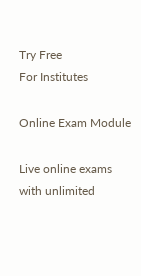Try Free
For Institutes

Online Exam Module

Live online exams with unlimited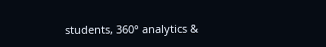students, 360° analytics &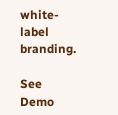white-label branding.

See Demo